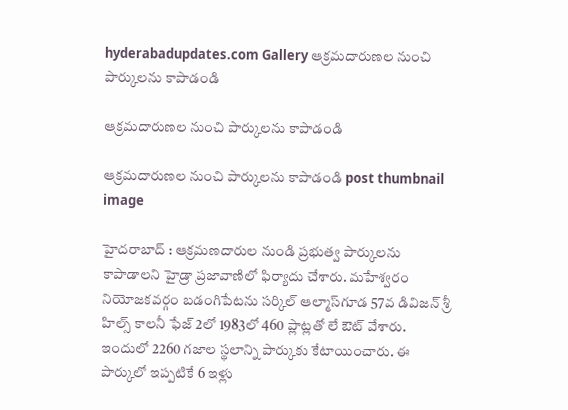hyderabadupdates.com Gallery ఆక్ర‌మ‌దారుణల నుంచి పార్కుల‌ను కాపాడండి

ఆక్ర‌మ‌దారుణల నుంచి పార్కుల‌ను కాపాడండి

ఆక్ర‌మ‌దారుణల నుంచి పార్కుల‌ను కాపాడండి post thumbnail image

హైద‌రాబాద్ : ఆక్ర‌మ‌ణ‌దారుల నుండి ప్ర‌భుత్వ పార్కుల‌ను కాపాడాల‌ని హైడ్రా ప్ర‌జావాణిలో ఫిర్యాదు చేశారు. మ‌హేశ్వ‌రం నియోజ‌క‌వ‌ర్గం బ‌డంగిపేటను స‌ర్కిల్ ఆల్మాస్‌గూడ 57వ డివిజ‌న్ శ్రీ హిల్స్ కాల‌నీ ఫేజ్ 2లో 1983లో 460 ప్లాట్ల‌తో లే ఔట్ వేశారు. ఇందులో 2260 గ‌జాల స్థ‌లాన్ని పార్కుకు కేటాయించారు. ఈ పార్కులో ఇప్ప‌టికే 6 ఇళ్లు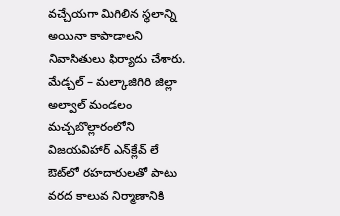వ‌చ్చేయ‌గా మిగిలిన స్థ‌లాన్ని అయినా కాపాడాల‌ని నివాసితులు ఫిర్యాదు చేశారు. మేడ్చ‌ల్ – మ‌ల్కాజిగిరి జిల్లా అల్వాల్ మండ‌లం మ‌చ్చ‌బొల్లారంలోని విజ‌య‌విహార్ ఎన్‌క్లేవ్ లే ఔట్‌లో ర‌హ‌దారుల‌తో పాటు వ‌ర‌ద కాలువ నిర్మాణానికి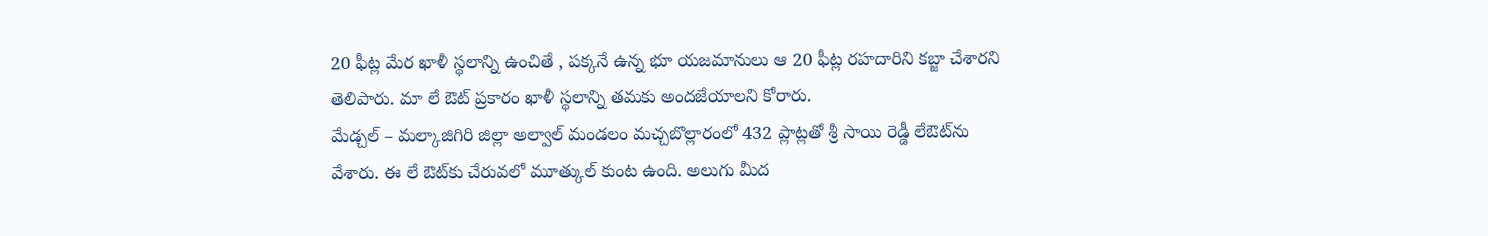20 ఫీట్ల మేర ఖాళీ స్థ‌లాన్ని ఉంచితే , ప‌క్క‌నే ఉన్న భూ య‌జ‌మానులు ఆ 20 ఫీట్ల ర‌హ‌దారిని క‌బ్జా చేశార‌ని తెలిపారు. మా లే ఔట్ ప్ర‌కారం ఖాళీ స్థ‌లాన్ని త‌మ‌కు అంద‌జేయాల‌ని కోరారు.
మేడ్చ‌ల్ – మ‌ల్కాజిగిరి జిల్లా అల్వాల్ మండ‌లం మ‌చ్చ‌బొల్లారంలో 432 ప్లాట్ల‌తో శ్రీ సాయి రెడ్డీ లేఔట్‌ను వేశారు. ఈ లే ఔట్‌కు చేరువలో మూత్కుల్ కుంట ఉంది. అలుగు మీద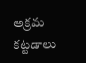అక్ర‌మ క‌ట్ట‌డాలు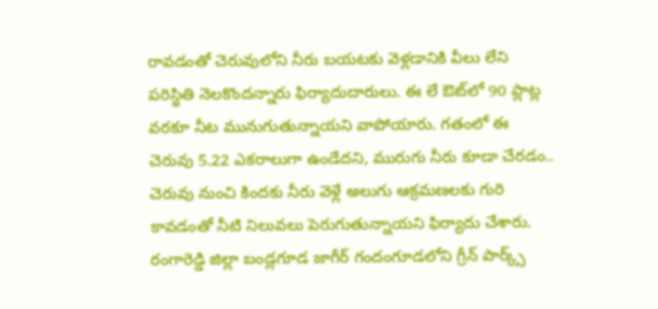రావ‌డంతో చెరువులోని నీరు బ‌య‌ట‌కు వెళ్ల‌డానికి వీలు లేని ప‌రిస్థితి నెల‌కొంద‌న్నారు ఫిర్యాదుదారులు. ఈ లే ఔట్‌లో 90 ప్లాట్ల వ‌ర‌కూ నీట మునుగుతున్నాయని వాపోయారు. గ‌తంలో ఈ చెరువు 5.22 ఎక‌రాలుగా ఉండేదని, మురుగు నీరు కూడా చేర‌డం.. చెరువు నుంచి కింద‌కు నీరు వెళ్లే అలుగు ఆక్ర‌మ‌ణ‌ల‌కు గురి కావ‌డంతో నీటి నిలువ‌లు పెరుగుతున్నాయ‌ని ఫిర్యాదు చేశారు.
రంగారెడ్డి జిల్లా బండ్ల‌గూడ జాగీర్ గందంగూడలోని గ్రీన్ పార్క్స్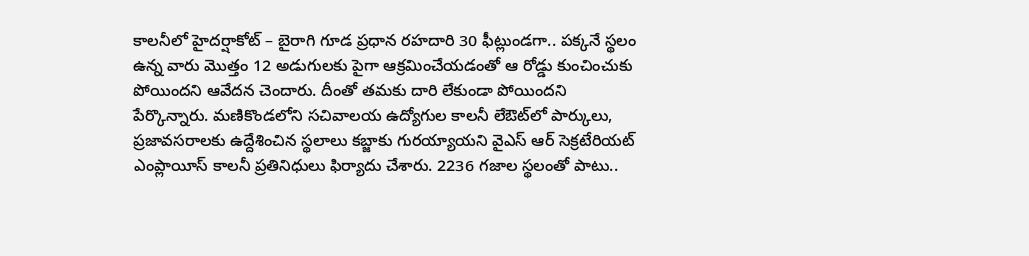కాల‌నీలో హైద‌ర్షాకోట్ – బైరాగి గూడ ప్ర‌ధాన ర‌హ‌దారి 30 ఫీట్లుండ‌గా.. ప‌క్క‌నే స్థ‌లం ఉన్న వారు మొత్తం 12 అడుగులకు పైగా ఆక్ర‌మించేయ‌డంతో ఆ రోడ్డు కుంచించుకు పోయింద‌ని ఆవేద‌న చెందారు. దీంతో త‌మ‌కు దారి లేకుండా పోయింద‌ని పేర్కొన్నారు. మ‌ణికొండ‌లోని స‌చివాల‌య ఉద్యోగుల కాల‌నీ లేఔట్‌లో పార్కులు, ప్ర‌జావ‌స‌రాల‌కు ఉద్దేశించిన స్థ‌లాలు క‌బ్జాకు గుర‌య్యాయ‌ని వైఎస్ ఆర్ సెక్ర‌టేరియ‌ట్ ఎంప్లాయీస్ కాల‌నీ ప్ర‌తినిధులు ఫిర్యాదు చేశారు. 2236 గ‌జాల స్థ‌లంతో పాటు..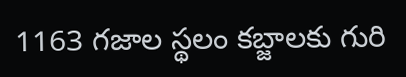1163 గ‌జాల స్థ‌లం క‌బ్జాల‌కు గురి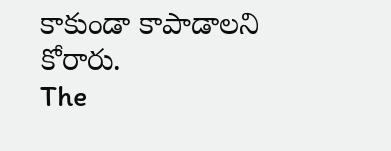కాకుండా కాపాడాల‌ని కోరారు.
The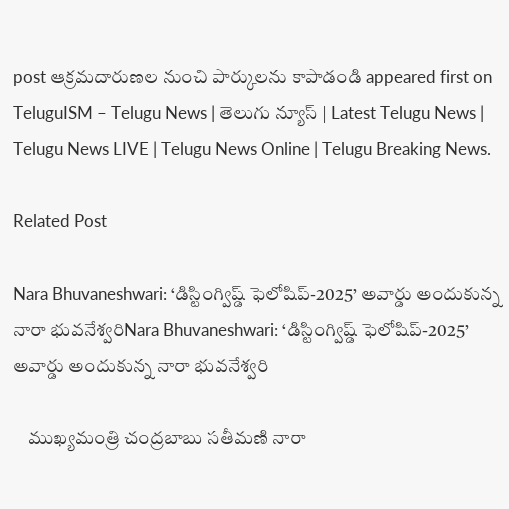post ఆక్ర‌మ‌దారుణల నుంచి పార్కుల‌ను కాపాడండి appeared first on TeluguISM – Telugu News | తెలుగు న్యూస్ | Latest Telugu News | Telugu News LIVE | Telugu News Online | Telugu Breaking News.

Related Post

Nara Bhuvaneshwari: ‘డిస్టింగ్విష్డ్‌ ఫెలోషిప్‌-2025’ అవార్డు అందుకున్న నారా భువనేశ్వరిNara Bhuvaneshwari: ‘డిస్టింగ్విష్డ్‌ ఫెలోషిప్‌-2025’ అవార్డు అందుకున్న నారా భువనేశ్వరి

    ముఖ్యమంత్రి చంద్రబాబు సతీమణి నారా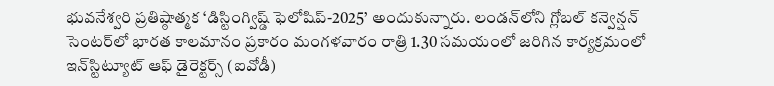భువనేశ్వరి ప్రతిష్ఠాత్మక ‘డిస్టింగ్విష్డ్‌ ఫెలోషిప్‌-2025’ అందుకున్నారు. లండన్‌లోని గ్లోబల్‌ కన్వెన్షన్‌ సెంటర్‌లో భారత కాలమానం ప్రకారం మంగళవారం రాత్రి 1.30 సమయంలో జరిగిన కార్యక్రమంలో ఇన్‌స్టిట్యూట్‌ ఆఫ్‌ డైరెక్టర్స్‌ (ఐవోడీ)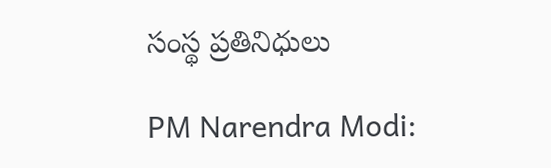సంస్థ ప్రతినిధులు

PM Narendra Modi: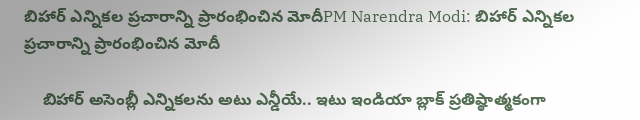బిహార్ ఎన్నికల ప్రచారాన్ని ప్రారంభించిన మోదీPM Narendra Modi: బిహార్ ఎన్నికల ప్రచారాన్ని ప్రారంభించిన మోదీ

    బిహార్ అసెంబ్లీ ఎన్నికలను అటు ఎన్డీయే.. ఇటు ఇండియా బ్లాక్ ప్రతిష్ఠాత్మకంగా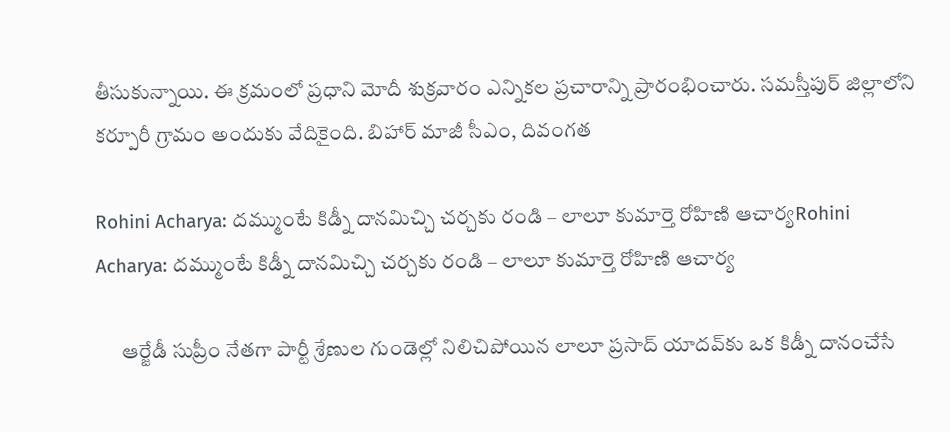తీసుకున్నాయి. ఈ క్రమంలో ప్రధాని మోదీ శుక్రవారం ఎన్నికల ప్రచారాన్ని ప్రారంభించారు. సమస్తీపుర్ జిల్లాలోని కర్పూరీ గ్రామం అందుకు వేదికైంది. బిహార్‌ మాజీ సీఎం, దివంగత

Rohini Acharya: దమ్ముంటే కిడ్నీ దానమిచ్చి చర్చకు రండి – లాలూ కుమార్తె రోహిణి ఆచార్యRohini Acharya: దమ్ముంటే కిడ్నీ దానమిచ్చి చర్చకు రండి – లాలూ కుమార్తె రోహిణి ఆచార్య

      ఆర్జేడీ సుప్రీం నేతగా పార్టీ శ్రేణుల గుండెల్లో నిలిచిపోయిన లాలూ ప్రసాద్‌ యాదవ్‌కు ఒక కిడ్నీ దానంచేసే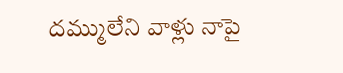దమ్ములేని వాళ్లు నాపై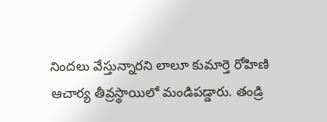నిందలు వేస్తున్నారని లాలూ కుమార్తె రోహిణి ఆచార్య తీవ్రస్థాయిలో మండిపడ్డారు. తండ్రి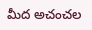మీద అచంచల